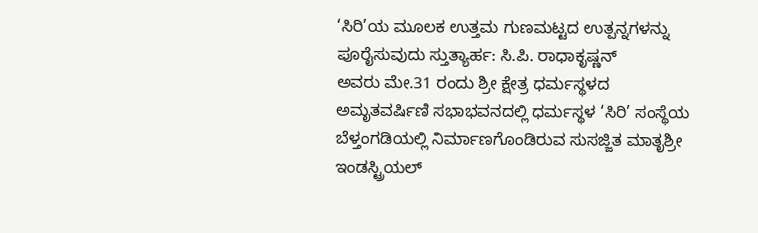‘ಸಿರಿ’ಯ ಮೂಲಕ ಉತ್ತಮ ಗುಣಮಟ್ಟದ ಉತ್ಪನ್ನಗಳನ್ನು ಪೂರೈಸುವುದು ಸ್ತುತ್ಯಾರ್ಹ: ಸಿ.ಪಿ. ರಾಧಾಕೃಷ್ಣನ್
ಅವರು ಮೇ.31 ರಂದು ಶ್ರೀ ಕ್ಷೇತ್ರ ಧರ್ಮಸ್ಥಳದ ಅಮೃತವರ್ಷಿಣಿ ಸಭಾಭವನದಲ್ಲಿ ಧರ್ಮಸ್ಥಳ ‘ಸಿರಿ’ ಸಂಸ್ಥೆಯ ಬೆಳ್ತಂಗಡಿಯಲ್ಲಿ ನಿರ್ಮಾಣಗೊಂಡಿರುವ ಸುಸಜ್ಜಿತ ಮಾತೃಶ್ರೀ ಇಂಡಸ್ಟ್ರಿಯಲ್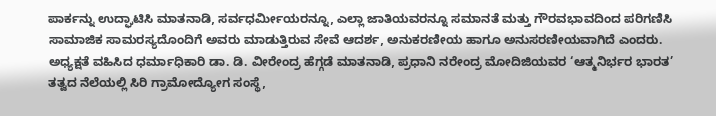ಪಾರ್ಕನ್ನು ಉದ್ಘಾಟಿಸಿ ಮಾತನಾಡಿ, ಸರ್ವಧರ್ಮೀಯರನ್ನೂ, ಎಲ್ಲಾ ಜಾತಿಯವರನ್ನೂ ಸಮಾನತೆ ಮತ್ತು ಗೌರವಭಾವದಿಂದ ಪರಿಗಣಿಸಿ ಸಾಮಾಜಿಕ ಸಾಮರಸ್ಯದೊಂದಿಗೆ ಅವರು ಮಾಡುತ್ತಿರುವ ಸೇವೆ ಆದರ್ಶ, ಅನುಕರಣೀಯ ಹಾಗೂ ಅನುಸರಣೀಯವಾಗಿದೆ ಎಂದರು.
ಅಧ್ಯಕ್ಷತೆ ವಹಿಸಿದ ಧರ್ಮಾಧಿಕಾರಿ ಡಾ. ಡಿ. ವೀರೇಂದ್ರ ಹೆಗ್ಗಡೆ ಮಾತನಾಡಿ, ಪ್ರಧಾನಿ ನರೇಂದ್ರ ಮೋದಿಜಿಯವರ ‘ಆತ್ಮನಿರ್ಭರ ಭಾರತ’ ತತ್ವದ ನೆಲೆಯಲ್ಲಿ ಸಿರಿ ಗ್ರಾಮೋದ್ಯೋಗ ಸಂಸ್ಥೆ,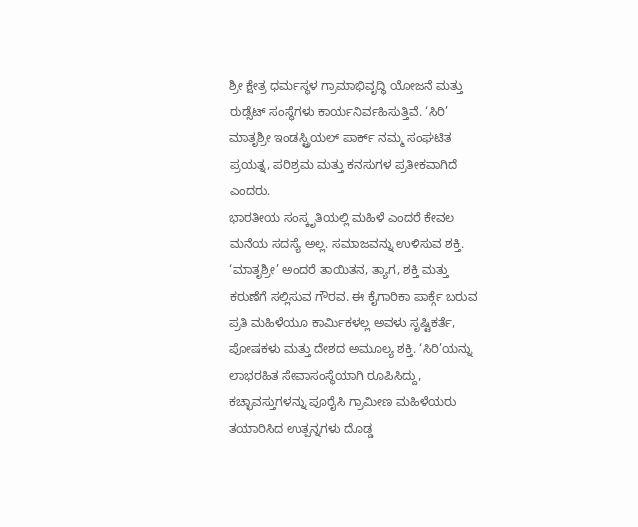ಶ್ರೀ ಕ್ಷೇತ್ರ ಧರ್ಮಸ್ಥಳ ಗ್ರಾಮಾಭಿವೃದ್ಧಿ ಯೋಜನೆ ಮತ್ತು ರುಡ್ಸೆಟ್ ಸಂಸ್ಥೆಗಳು ಕಾರ್ಯನಿರ್ವಹಿಸುತ್ತಿವೆ. ‘ಸಿರಿ’ ಮಾತೃಶ್ರೀ ಇಂಡಸ್ಟ್ರಿಯಲ್ ಪಾರ್ಕ್ ನಮ್ಮ ಸಂಘಟಿತ ಪ್ರಯತ್ನ, ಪರಿಶ್ರಮ ಮತ್ತು ಕನಸುಗಳ ಪ್ರತೀಕವಾಗಿದೆ ಎಂದರು.
ಭಾರತೀಯ ಸಂಸ್ಕೃತಿಯಲ್ಲಿ ಮಹಿಳೆ ಎಂದರೆ ಕೇವಲ ಮನೆಯ ಸದಸ್ಯೆ ಅಲ್ಲ. ಸಮಾಜವನ್ನು ಉಳಿಸುವ ಶಕ್ತಿ. ‘ಮಾತೃಶ್ರೀ’ ಅಂದರೆ ತಾಯಿತನ, ತ್ಯಾಗ, ಶಕ್ತಿ ಮತ್ತು ಕರುಣೆಗೆ ಸಲ್ಲಿಸುವ ಗೌರವ. ಈ ಕೈಗಾರಿಕಾ ಪಾರ್ಕ್ಗೆ ಬರುವ ಪ್ರತಿ ಮಹಿಳೆಯೂ ಕಾರ್ಮಿಕಳಲ್ಲ ಅವಳು ಸೃಷ್ಟಿಕರ್ತೆ, ಪೋಷಕಳು ಮತ್ತು ದೇಶದ ಅಮೂಲ್ಯ ಶಕ್ತಿ. ‘ಸಿರಿ’ಯನ್ನು ಲಾಭರಹಿತ ಸೇವಾಸಂಸ್ಥೆಯಾಗಿ ರೂಪಿಸಿದ್ದು, ಕಚ್ಛಾವಸ್ತುಗಳನ್ನು ಪೂರೈಸಿ ಗ್ರಾಮೀಣ ಮಹಿಳೆಯರು ತಯಾರಿಸಿದ ಉತ್ಪನ್ನಗಳು ದೊಡ್ಡ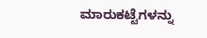ಮಾರುಕಟ್ಟೆಗಳನ್ನು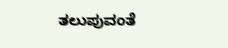ತಲುಪುವಂತೆ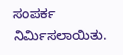ಸಂಪರ್ಕ ನಿರ್ಮಿಸಲಾಯಿತು.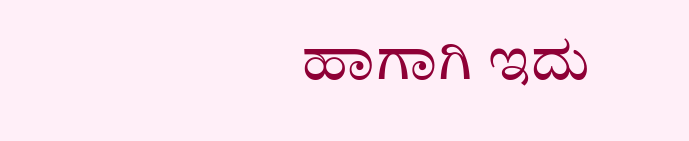ಹಾಗಾಗಿ ಇದು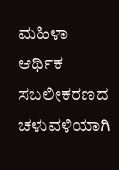ಮಹಿಳಾ ಆರ್ಥಿಕ ಸಬಲೀಕರಣದ ಚಳುವಳಿಯಾಗಿ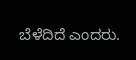ಬೆಳೆದಿದೆ ಎಂದರು.